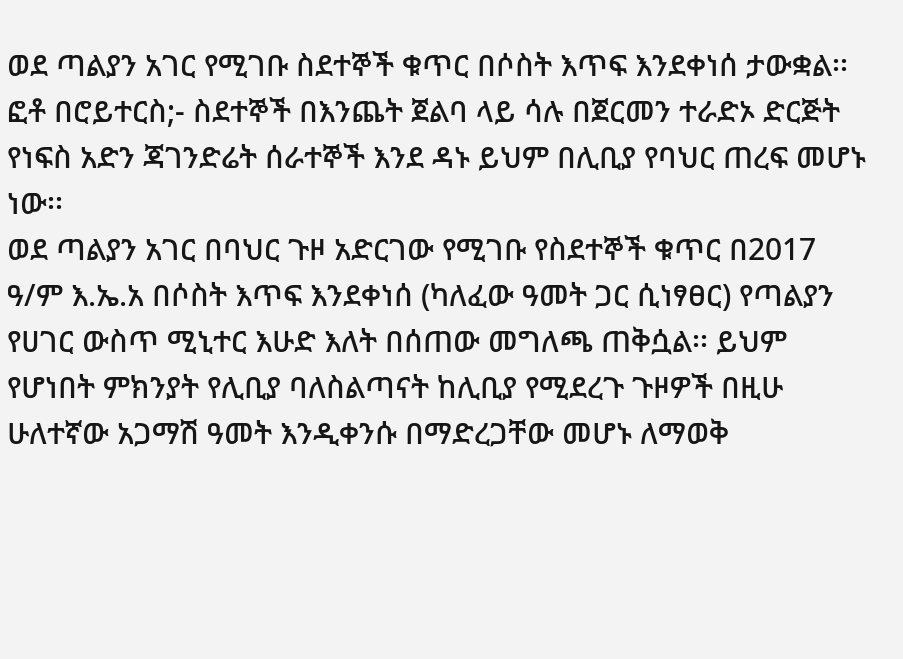ወደ ጣልያን አገር የሚገቡ ስደተኞች ቁጥር በሶስት እጥፍ እንደቀነሰ ታውቋል፡፡
ፎቶ በሮይተርስ;- ስደተኞች በእንጨት ጀልባ ላይ ሳሉ በጀርመን ተራድኦ ድርጅት የነፍስ አድን ጃገንድሬት ሰራተኞች እንደ ዳኑ ይህም በሊቢያ የባህር ጠረፍ መሆኑ ነው፡፡
ወደ ጣልያን አገር በባህር ጉዞ አድርገው የሚገቡ የስደተኞች ቁጥር በ2017 ዓ/ም እ.ኤ.አ በሶስት እጥፍ እንደቀነሰ (ካለፈው ዓመት ጋር ሲነፃፀር) የጣልያን የሀገር ውስጥ ሚኒተር እሁድ እለት በሰጠው መግለጫ ጠቅሷል፡፡ ይህም የሆነበት ምክንያት የሊቢያ ባለስልጣናት ከሊቢያ የሚደረጉ ጉዞዎች በዚሁ ሁለተኛው አጋማሽ ዓመት እንዲቀንሱ በማድረጋቸው መሆኑ ለማወቅ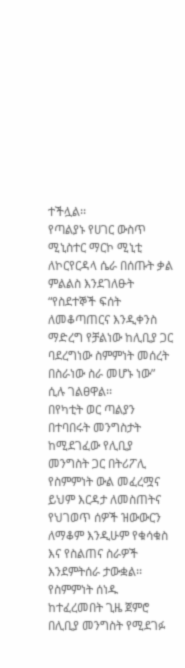ተችሏል፡፡
የጣልያኑ የሀገር ውስጥ ሚኒስተር ማርኮ ሚኒቲ ለኮርየርዳላ ሴራ በሰጡት ቃል ምልልስ እንደገለፁት “የስደተኞች ፍሰት ለመቆጣጠርና እንዲቀንስ ማድረግ የቻልነው ከሊቢያ ጋር ባደረግነው ስምምነት መሰረት በስራነው ስራ መሆኑ ነው” ሲሉ ገልፀዋል፡፡
በየካቲት ወር ጣልያን በተባበሩት መንግስታት ከሚደገፈው የሊቢያ መንግስት ጋር በትሪፖሊ የስምምነት ውል መፈረሟና ይህም እርዳታ ለመስጠትና የህገወጥ ሰዎች ዝውውርን ለማቆም እንዲሁም የቁሳቁስ እና የስልጠና ስራዎች እንደምትሰራ ታውቋል፡፡
የስምምነት ሰነዱ ከተፈረመበት ጊዜ ጀምሮ በሊቢያ መንግስት የሚደገፉ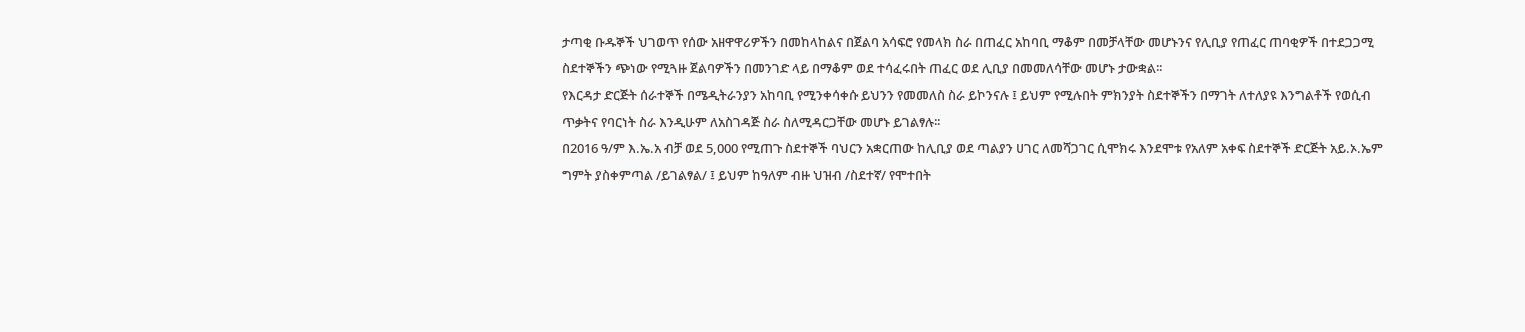ታጣቂ ቡዱኞች ህገወጥ የሰው አዘዋዋሪዎችን በመከላከልና በጀልባ አሳፍሮ የመላክ ስራ በጠፈር አከባቢ ማቆም በመቻላቸው መሆኑንና የሊቢያ የጠፈር ጠባቂዎች በተደጋጋሚ ስደተኞችን ጭነው የሚጓዙ ጀልባዎችን በመንገድ ላይ በማቆም ወደ ተሳፈሩበት ጠፈር ወደ ሊቢያ በመመለሳቸው መሆኑ ታውቋል፡፡
የእርዳታ ድርጅት ሰራተኞች በሜዲትራንያን አከባቢ የሚንቀሳቀሱ ይህንን የመመለስ ስራ ይኮንናሉ ፤ ይህም የሚሉበት ምክንያት ስደተኞችን በማገት ለተለያዩ እንግልቶች የወሲብ ጥቃትና የባርነት ስራ እንዲሁም ለአስገዳጅ ስራ ስለሚዳርጋቸው መሆኑ ይገልፃሉ፡፡
በ2016 ዓ/ም እ.ኤ.አ ብቻ ወደ 5,000 የሚጠጉ ስደተኞች ባህርን አቋርጠው ከሊቢያ ወደ ጣልያን ሀገር ለመሻጋገር ሲሞክሩ እንደሞቱ የአለም አቀፍ ስደተኞች ድርጅት አይ.ኦ.ኤም ግምት ያስቀምጣል /ይገልፃል/ ፤ ይህም ከዓለም ብዙ ህዝብ /ስደተኛ/ የሞተበት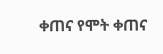ቀጠና የሞት ቀጠና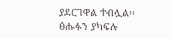ያደርገዋል ተብሏል፡፡
ፅሑፉን ያካፍሉ